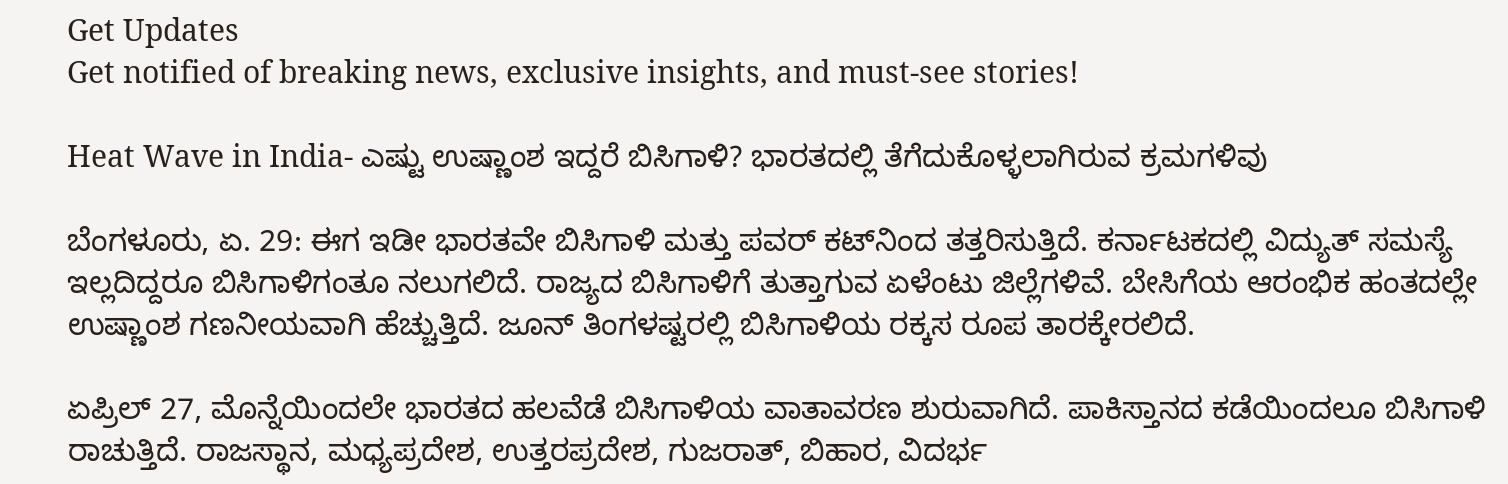Get Updates
Get notified of breaking news, exclusive insights, and must-see stories!

Heat Wave in India- ಎಷ್ಟು ಉಷ್ಣಾಂಶ ಇದ್ದರೆ ಬಿಸಿಗಾಳಿ? ಭಾರತದಲ್ಲಿ ತೆಗೆದುಕೊಳ್ಳಲಾಗಿರುವ ಕ್ರಮಗಳಿವು

ಬೆಂಗಳೂರು, ಏ. 29: ಈಗ ಇಡೀ ಭಾರತವೇ ಬಿಸಿಗಾಳಿ ಮತ್ತು ಪವರ್ ಕಟ್‌ನಿಂದ ತತ್ತರಿಸುತ್ತಿದೆ. ಕರ್ನಾಟಕದಲ್ಲಿ ವಿದ್ಯುತ್ ಸಮಸ್ಯೆ ಇಲ್ಲದಿದ್ದರೂ ಬಿಸಿಗಾಳಿಗಂತೂ ನಲುಗಲಿದೆ. ರಾಜ್ಯದ ಬಿಸಿಗಾಳಿಗೆ ತುತ್ತಾಗುವ ಏಳೆಂಟು ಜಿಲ್ಲೆಗಳಿವೆ. ಬೇಸಿಗೆಯ ಆರಂಭಿಕ ಹಂತದಲ್ಲೇ ಉಷ್ಣಾಂಶ ಗಣನೀಯವಾಗಿ ಹೆಚ್ಚುತ್ತಿದೆ. ಜೂನ್ ತಿಂಗಳಷ್ಟರಲ್ಲಿ ಬಿಸಿಗಾಳಿಯ ರಕ್ಕಸ ರೂಪ ತಾರಕ್ಕೇರಲಿದೆ.

ಏಪ್ರಿಲ್ 27, ಮೊನ್ನೆಯಿಂದಲೇ ಭಾರತದ ಹಲವೆಡೆ ಬಿಸಿಗಾಳಿಯ ವಾತಾವರಣ ಶುರುವಾಗಿದೆ. ಪಾಕಿಸ್ತಾನದ ಕಡೆಯಿಂದಲೂ ಬಿಸಿಗಾಳಿ ರಾಚುತ್ತಿದೆ. ರಾಜಸ್ಥಾನ, ಮಧ್ಯಪ್ರದೇಶ, ಉತ್ತರಪ್ರದೇಶ, ಗುಜರಾತ್, ಬಿಹಾರ, ವಿದರ್ಭ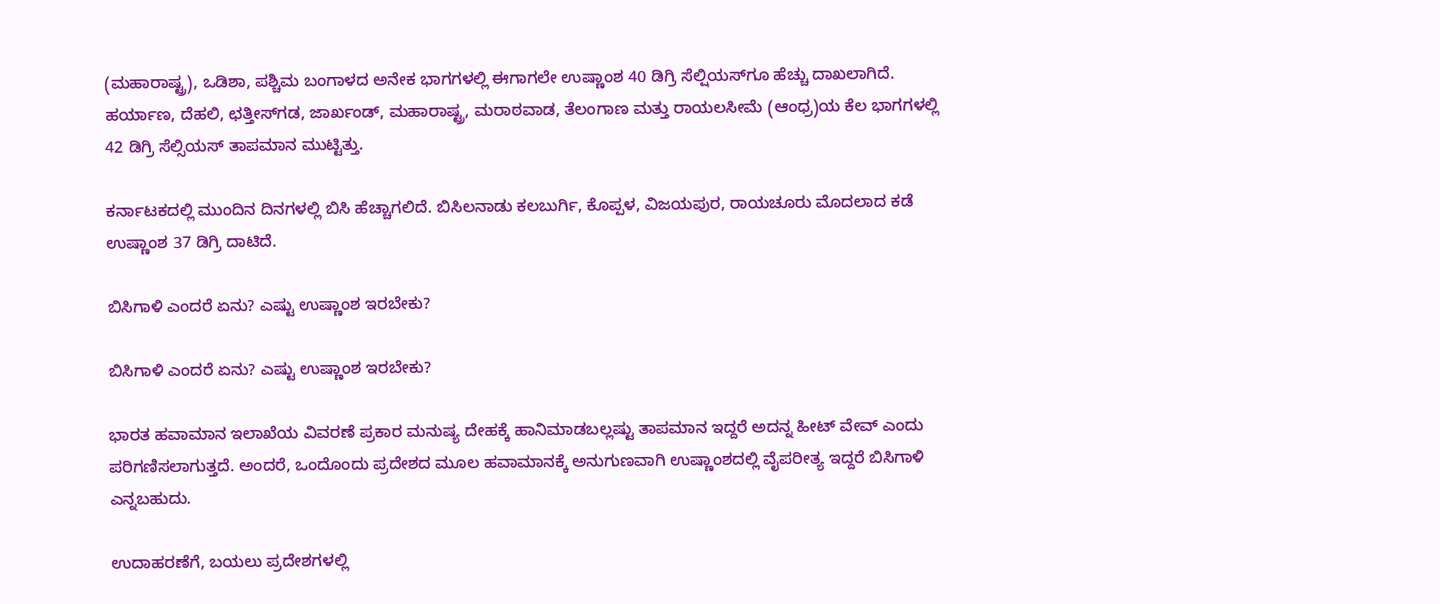(ಮಹಾರಾಷ್ಟ್ರ), ಒಡಿಶಾ, ಪಶ್ಚಿಮ ಬಂಗಾಳದ ಅನೇಕ ಭಾಗಗಳಲ್ಲಿ ಈಗಾಗಲೇ ಉಷ್ಣಾಂಶ 40 ಡಿಗ್ರಿ ಸೆಲ್ಷಿಯಸ್‌ಗೂ ಹೆಚ್ಚು ದಾಖಲಾಗಿದೆ. ಹರ್ಯಾಣ, ದೆಹಲಿ, ಛತ್ತೀಸ್‌ಗಡ, ಜಾರ್ಖಂಡ್, ಮಹಾರಾಷ್ಟ್ರ, ಮರಾಠವಾಡ, ತೆಲಂಗಾಣ ಮತ್ತು ರಾಯಲಸೀಮೆ (ಆಂಧ್ರ)ಯ ಕೆಲ ಭಾಗಗಳಲ್ಲಿ 42 ಡಿಗ್ರಿ ಸೆಲ್ಸಿಯಸ್ ತಾಪಮಾನ ಮುಟ್ಟಿತ್ತು.

ಕರ್ನಾಟಕದಲ್ಲಿ ಮುಂದಿನ ದಿನಗಳಲ್ಲಿ ಬಿಸಿ ಹೆಚ್ಚಾಗಲಿದೆ. ಬಿಸಿಲನಾಡು ಕಲಬುರ್ಗಿ, ಕೊಪ್ಪಳ, ವಿಜಯಪುರ, ರಾಯಚೂರು ಮೊದಲಾದ ಕಡೆ ಉಷ್ಣಾಂಶ 37 ಡಿಗ್ರಿ ದಾಟಿದೆ.

ಬಿಸಿಗಾಳಿ ಎಂದರೆ ಏನು? ಎಷ್ಟು ಉಷ್ಣಾಂಶ ಇರಬೇಕು?

ಬಿಸಿಗಾಳಿ ಎಂದರೆ ಏನು? ಎಷ್ಟು ಉಷ್ಣಾಂಶ ಇರಬೇಕು?

ಭಾರತ ಹವಾಮಾನ ಇಲಾಖೆಯ ವಿವರಣೆ ಪ್ರಕಾರ ಮನುಷ್ಯ ದೇಹಕ್ಕೆ ಹಾನಿಮಾಡಬಲ್ಲಷ್ಟು ತಾಪಮಾನ ಇದ್ದರೆ ಅದನ್ನ ಹೀಟ್ ವೇವ್ ಎಂದು ಪರಿಗಣಿಸಲಾಗುತ್ತದೆ. ಅಂದರೆ, ಒಂದೊಂದು ಪ್ರದೇಶದ ಮೂಲ ಹವಾಮಾನಕ್ಕೆ ಅನುಗುಣವಾಗಿ ಉಷ್ಣಾಂಶದಲ್ಲಿ ವೈಪರೀತ್ಯ ಇದ್ದರೆ ಬಿಸಿಗಾಳಿ ಎನ್ನಬಹುದು.

ಉದಾಹರಣೆಗೆ, ಬಯಲು ಪ್ರದೇಶಗಳಲ್ಲಿ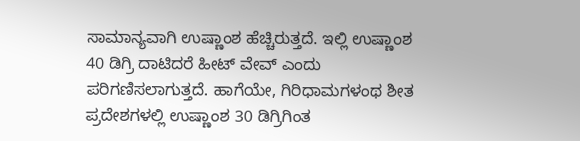ಸಾಮಾನ್ಯವಾಗಿ ಉಷ್ಣಾಂಶ ಹೆಚ್ಚಿರುತ್ತದೆ. ಇಲ್ಲಿ ಉಷ್ಣಾಂಶ 40 ಡಿಗ್ರಿ ದಾಟಿದರೆ ಹೀಟ್ ವೇವ್ ಎಂದು ಪರಿಗಣಿಸಲಾಗುತ್ತದೆ. ಹಾಗೆಯೇ, ಗಿರಿಧಾಮಗಳಂಥ ಶೀತ ಪ್ರದೇಶಗಳಲ್ಲಿ ಉಷ್ಣಾಂಶ 30 ಡಿಗ್ರಿಗಿಂತ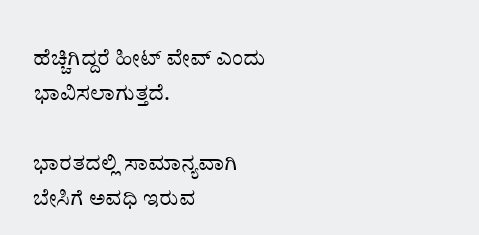ಹೆಚ್ಚಿಗಿದ್ದರೆ ಹೀಟ್ ವೇವ್ ಎಂದು ಭಾವಿಸಲಾಗುತ್ತದೆ.

ಭಾರತದಲ್ಲಿ ಸಾಮಾನ್ಯವಾಗಿ ಬೇಸಿಗೆ ಅವಧಿ ಇರುವ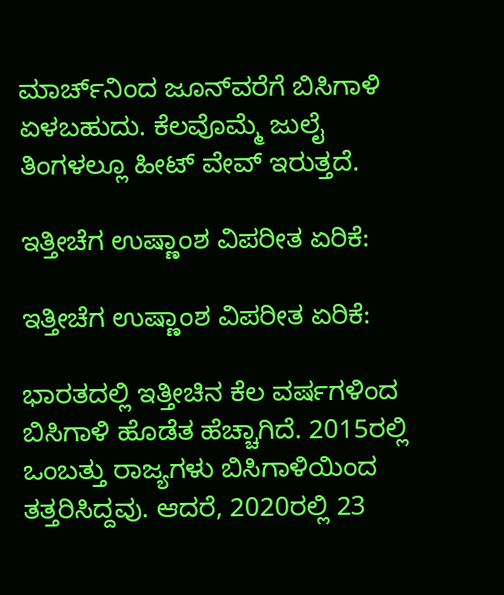ಮಾರ್ಚ್‌ನಿಂದ ಜೂನ್‌ವರೆಗೆ ಬಿಸಿಗಾಳಿ ಏಳಬಹುದು. ಕೆಲವೊಮ್ಮೆ ಜುಲೈ ತಿಂಗಳಲ್ಲೂ ಹೀಟ್ ವೇವ್ ಇರುತ್ತದೆ.

ಇತ್ತೀಚೆಗ ಉಷ್ಣಾಂಶ ವಿಪರೀತ ಏರಿಕೆ:

ಇತ್ತೀಚೆಗ ಉಷ್ಣಾಂಶ ವಿಪರೀತ ಏರಿಕೆ:

ಭಾರತದಲ್ಲಿ ಇತ್ತೀಚಿನ ಕೆಲ ವರ್ಷಗಳಿಂದ ಬಿಸಿಗಾಳಿ ಹೊಡೆತ ಹೆಚ್ಚಾಗಿದೆ. 2015ರಲ್ಲಿ ಒಂಬತ್ತು ರಾಜ್ಯಗಳು ಬಿಸಿಗಾಳಿಯಿಂದ ತತ್ತರಿಸಿದ್ದವು. ಆದರೆ, 2020ರಲ್ಲಿ 23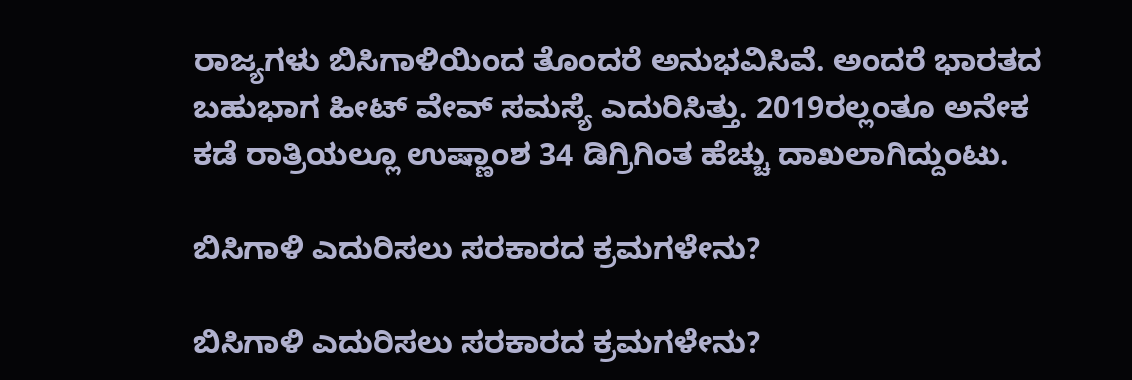ರಾಜ್ಯಗಳು ಬಿಸಿಗಾಳಿಯಿಂದ ತೊಂದರೆ ಅನುಭವಿಸಿವೆ. ಅಂದರೆ ಭಾರತದ ಬಹುಭಾಗ ಹೀಟ್ ವೇವ್ ಸಮಸ್ಯೆ ಎದುರಿಸಿತ್ತು. 2019ರಲ್ಲಂತೂ ಅನೇಕ ಕಡೆ ರಾತ್ರಿಯಲ್ಲೂ ಉಷ್ಣಾಂಶ 34 ಡಿಗ್ರಿಗಿಂತ ಹೆಚ್ಚು ದಾಖಲಾಗಿದ್ದುಂಟು.

ಬಿಸಿಗಾಳಿ ಎದುರಿಸಲು ಸರಕಾರದ ಕ್ರಮಗಳೇನು?

ಬಿಸಿಗಾಳಿ ಎದುರಿಸಲು ಸರಕಾರದ ಕ್ರಮಗಳೇನು?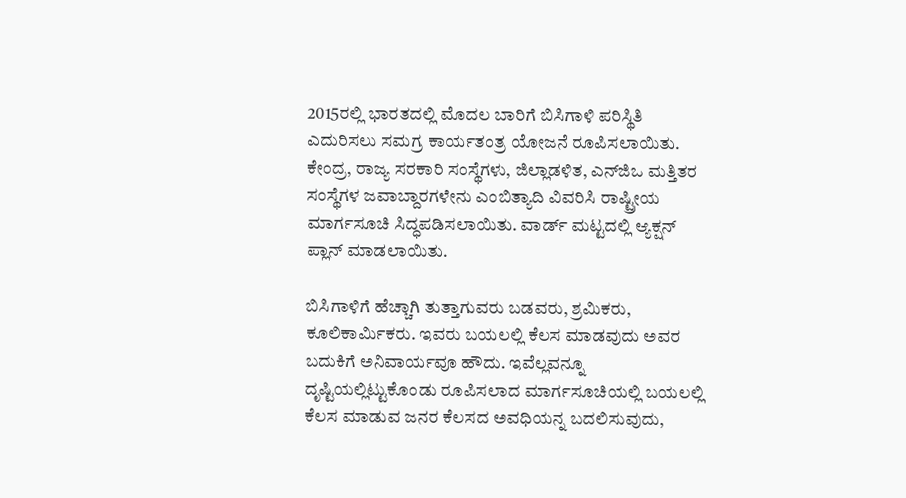2015ರಲ್ಲಿ ಭಾರತದಲ್ಲಿ ಮೊದಲ ಬಾರಿಗೆ ಬಿಸಿಗಾಳಿ ಪರಿಸ್ಥಿತಿ ಎದುರಿಸಲು ಸಮಗ್ರ ಕಾರ್ಯತಂತ್ರ ಯೋಜನೆ ರೂಪಿಸಲಾಯಿತು. ಕೇಂದ್ರ, ರಾಜ್ಯ ಸರಕಾರಿ ಸಂಸ್ಥೆಗಳು, ಜಿಲ್ಲಾಡಳಿತ, ಎನ್‌ಜಿಒ ಮತ್ತಿತರ ಸಂಸ್ಥೆಗಳ ಜವಾಬ್ದಾರಗಳೇನು ಎಂಬಿತ್ಯಾದಿ ವಿವರಿಸಿ ರಾಷ್ಟ್ರೀಯ ಮಾರ್ಗಸೂಚಿ ಸಿದ್ಧಪಡಿಸಲಾಯಿತು. ವಾರ್ಡ್ ಮಟ್ಟದಲ್ಲಿ ಆ್ಯಕ್ಷನ್ ಪ್ಲಾನ್ ಮಾಡಲಾಯಿತು.

ಬಿಸಿಗಾಳಿಗೆ ಹೆಚ್ಚಾಗಿ ತುತ್ತಾಗುವರು ಬಡವರು, ಶ್ರಮಿಕರು, ಕೂಲಿಕಾರ್ಮಿಕರು. ಇವರು ಬಯಲಲ್ಲಿ ಕೆಲಸ ಮಾಡವುದು ಅವರ ಬದುಕಿಗೆ ಅನಿವಾರ್ಯವೂ ಹೌದು. ಇವೆಲ್ಲವನ್ನೂ ದೃಷ್ಟಿಯಲ್ಲಿಟ್ಟುಕೊಂಡು ರೂಪಿಸಲಾದ ಮಾರ್ಗಸೂಚಿಯಲ್ಲಿ ಬಯಲಲ್ಲಿ ಕೆಲಸ ಮಾಡುವ ಜನರ ಕೆಲಸದ ಅವಧಿಯನ್ನ ಬದಲಿಸುವುದು,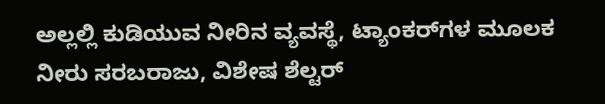ಅಲ್ಲಲ್ಲಿ ಕುಡಿಯುವ ನೀರಿನ ವ್ಯವಸ್ಥೆ, ಟ್ಯಾಂಕರ್‌ಗಳ ಮೂಲಕ ನೀರು ಸರಬರಾಜು, ವಿಶೇಷ ಶೆಲ್ಟರ್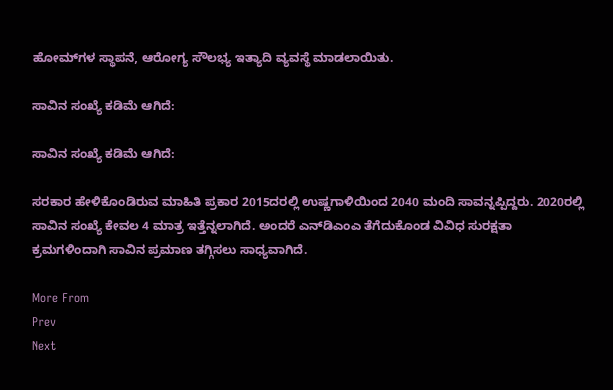ಹೋಮ್‌ಗಳ ಸ್ಥಾಪನೆ, ಆರೋಗ್ಯ ಸೌಲಭ್ಯ ಇತ್ಯಾದಿ ವ್ಯವಸ್ಥೆ ಮಾಡಲಾಯಿತು.

ಸಾವಿನ ಸಂಖ್ಯೆ ಕಡಿಮೆ ಆಗಿದೆ:

ಸಾವಿನ ಸಂಖ್ಯೆ ಕಡಿಮೆ ಆಗಿದೆ:

ಸರಕಾರ ಹೇಳಿಕೊಂಡಿರುವ ಮಾಹಿತಿ ಪ್ರಕಾರ 2015ದರಲ್ಲಿ ಉಷ್ಣಗಾಳಿಯಿಂದ 2040 ಮಂದಿ ಸಾವನ್ನಪ್ಪಿದ್ದರು. 2020ರಲ್ಲಿ ಸಾವಿನ ಸಂಖ್ಯೆ ಕೇವಲ 4 ಮಾತ್ರ ಇತ್ತೆನ್ನಲಾಗಿದೆ. ಅಂದರೆ ಎನ್‌ಡಿಎಂಎ ತೆಗೆದುಕೊಂಡ ವಿವಿಧ ಸುರಕ್ಷತಾ ಕ್ರಮಗಳಿಂದಾಗಿ ಸಾವಿನ ಪ್ರಮಾಣ ತಗ್ಗಿಸಲು ಸಾಧ್ಯವಾಗಿದೆ.

More From
Prev
Next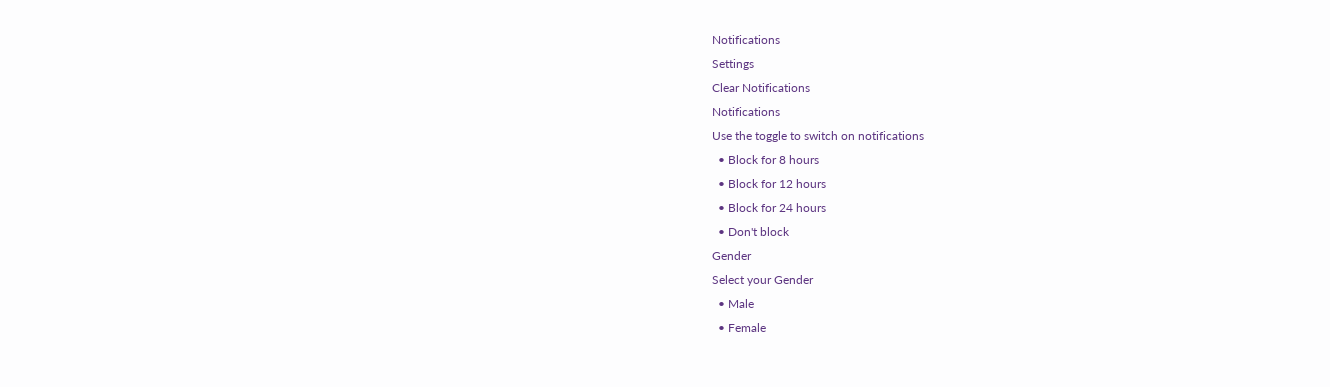Notifications
Settings
Clear Notifications
Notifications
Use the toggle to switch on notifications
  • Block for 8 hours
  • Block for 12 hours
  • Block for 24 hours
  • Don't block
Gender
Select your Gender
  • Male
  • Female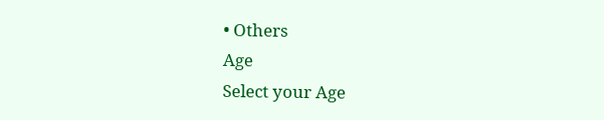• Others
Age
Select your Age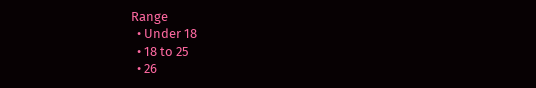Range
  • Under 18
  • 18 to 25
  • 26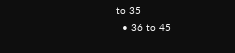to 35
  • 36 to 45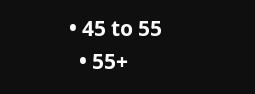• 45 to 55
  • 55+